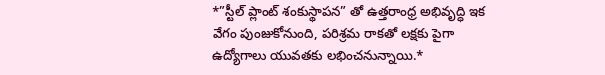*”స్టీల్ ప్లాంట్ శంకుస్థాపన” తో ఉత్తరాంధ్ర అభివృద్ధి ఇక వేగం పుంజుకోనుంది, పరిశ్రమ రాకతో లక్షకు పైగా ఉద్యోగాలు యువతకు లభించనున్నాయి.*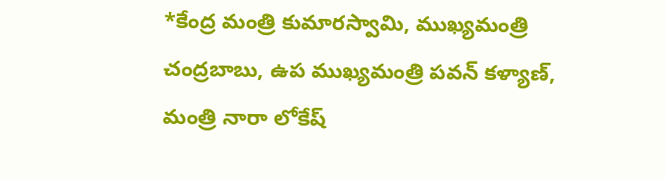*కేంద్ర మంత్రి కుమారస్వామి, ముఖ్యమంత్రి చంద్రబాబు, ఉప ముఖ్యమంత్రి పవన్ కళ్యాణ్, మంత్రి నారా లోకేష్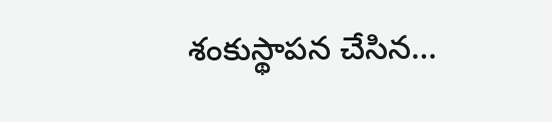శంకుస్థాపన చేసిన…